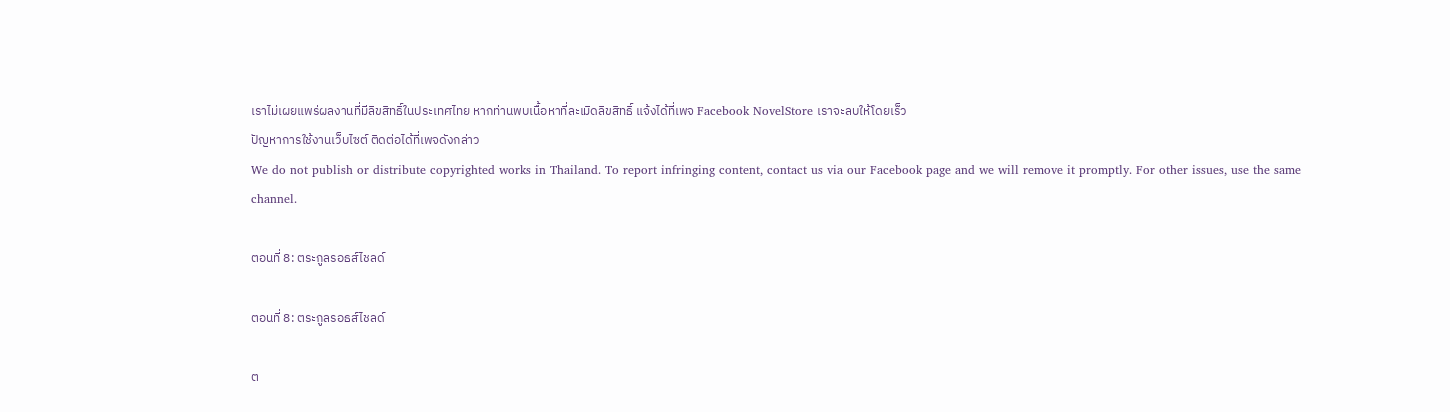เราไม่เผยแพร่ผลงานที่มีลิขสิทธิ์ในประเทศไทย หากท่านพบเนื้อหาที่ละเมิดลิขสิทธิ์ แจ้งได้ที่เพจ Facebook NovelStore เราจะลบให้โดยเร็ว
ปัญหาการใช้งานเว็บไซต์ ติดต่อได้ที่เพจดังกล่าว
We do not publish or distribute copyrighted works in Thailand. To report infringing content, contact us via our Facebook page and we will remove it promptly. For other issues, use the same channel.

ตอนที่ 8: ตระกูลรอธส์ไชลด์

ตอนที่ 8: ตระกูลรอธส์ไชลด์

ต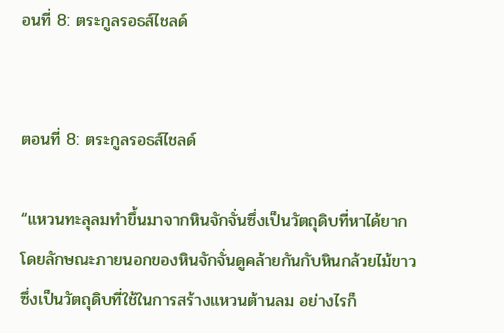อนที่ 8: ตระกูลรอธส์ไชลด์


ตอนที่ 8: ตระกูลรอธส์ไชลด์

“แหวนทะลุลมทำขึ้นมาจากหินจักจั่นซึ่งเป็นวัตถุดิบที่หาได้ยาก โดยลักษณะภายนอกของหินจักจั่นดูคล้ายกันกับหินกล้วยไม้ขาวซึ่งเป็นวัตถุดิบที่ใช้ในการสร้างแหวนต้านลม อย่างไรก็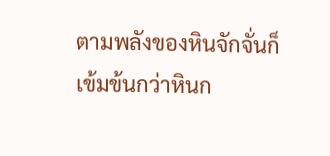ตามพลังของหินจักจั่นก็เข้มข้นกว่าหินก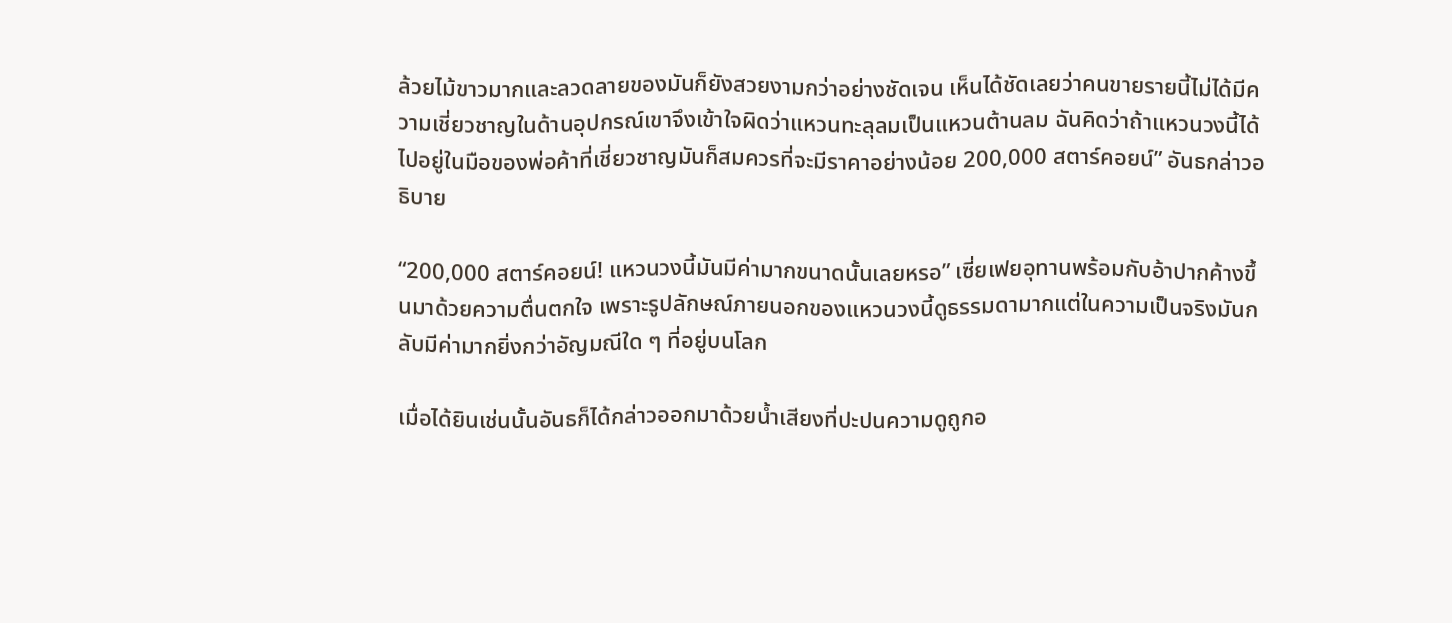ล้วยไม้ขาวมากและลวดลายของมันก็ยังสวยงามกว่าอย่างชัดเจน เห็นได้ชัดเลยว่าคนขายรายนี้ไม่ได้มีความเชี่ยวชาญในด้านอุปกรณ์เขาจึงเข้าใจผิดว่าแหวนทะลุลมเป็นแหวนต้านลม ฉันคิดว่าถ้าแหวนวงนี้ได้ไปอยู่ในมือของพ่อค้าที่เชี่ยวชาญมันก็สมควรที่จะมีราคาอย่างน้อย 200,000 สตาร์คอยน์” อันธกล่าวอธิบาย

“200,000 สตาร์คอยน์! แหวนวงนี้มันมีค่ามากขนาดนั้นเลยหรอ” เซี่ยเฟยอุทานพร้อมกับอ้าปากค้างขึ้นมาด้วยความตื่นตกใจ เพราะรูปลักษณ์ภายนอกของแหวนวงนี้ดูธรรมดามากแต่ในความเป็นจริงมันกลับมีค่ามากยิ่งกว่าอัญมณีใด ๆ ที่อยู่บนโลก

เมื่อได้ยินเช่นนั้นอันธก็ได้กล่าวออกมาด้วยน้ำเสียงที่ปะปนความดูถูกอ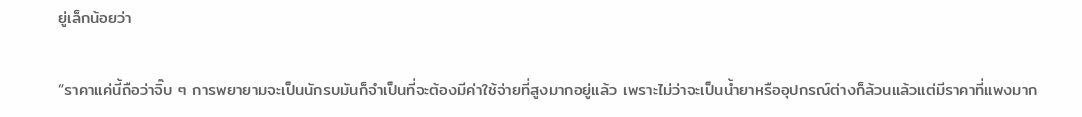ยู่เล็กน้อยว่า

“ราคาแค่นี้ถือว่าจิ๊บ ๆ การพยายามจะเป็นนักรบมันก็จำเป็นที่จะต้องมีค่าใช้จ่ายที่สูงมากอยู่แล้ว เพราะไม่ว่าจะเป็นน้ำยาหรืออุปกรณ์ต่างก็ล้วนแล้วแต่มีราคาที่แพงมาก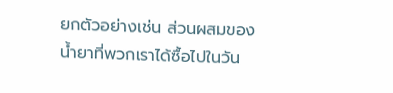ยกตัวอย่างเช่น ส่วนผสมของน้ำยาที่พวกเราได้ซื้อไปในวัน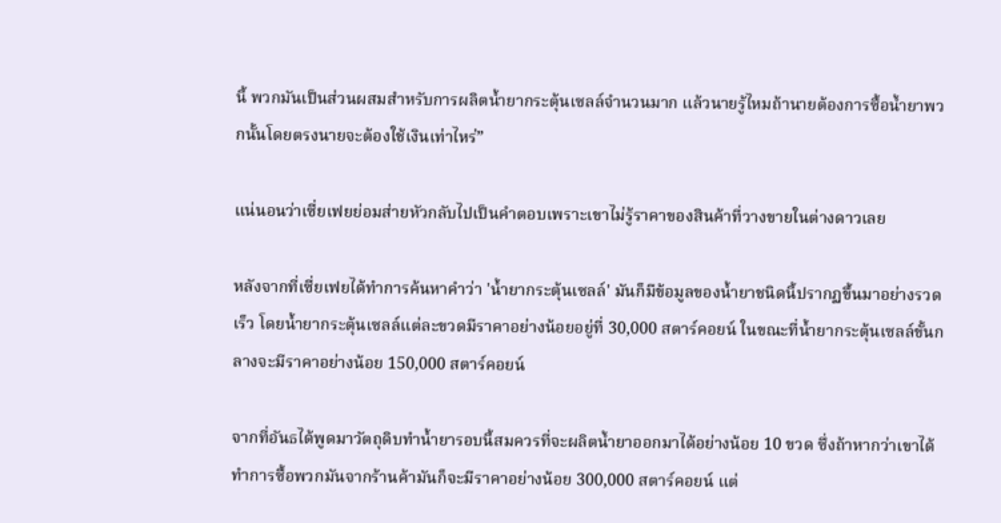นี้ พวกมันเป็นส่วนผสมสำหรับการผลิตน้ำยากระตุ้นเซลล์จำนวนมาก แล้วนายรู้ไหมถ้านายต้องการซื้อน้ำยาพวกนั้นโดยตรงนายจะต้องใช้เงินเท่าไหร่”

แน่นอนว่าเซี่ยเฟยย่อมส่ายหัวกลับไปเป็นคำตอบเพราะเขาไม่รู้ราคาของสินค้าที่วางขายในต่างดาวเลย

หลังจากที่เซี่ยเฟยได้ทำการค้นหาคำว่า 'น้ำยากระตุ้นเซลล์' มันก็มีข้อมูลของน้ำยาชนิดนี้ปรากฏขึ้นมาอย่างรวดเร็ว โดยน้ำยากระตุ้นเซลล์แต่ละขวดมีราคาอย่างน้อยอยู่ที่ 30,000 สตาร์คอยน์ ในขณะที่น้ำยากระตุ้นเซลล์ขั้นกลางจะมีราคาอย่างน้อย 150,000 สตาร์คอยน์

จากที่อันธได้พูดมาวัตถุดิบทำน้ำยารอบนี้สมควรที่จะผลิตน้ำยาออกมาได้อย่างน้อย 10 ขวด ซึ่งถ้าหากว่าเขาได้ทำการซื้อพวกมันจากร้านค้ามันก็จะมีราคาอย่างน้อย 300,000 สตาร์คอยน์ แต่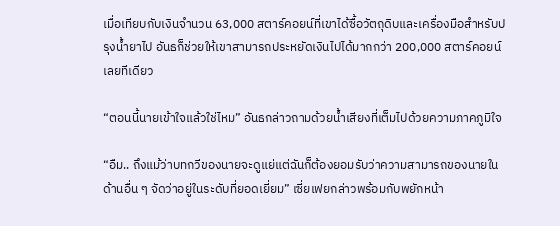เมื่อเทียบกับเงินจำนวน 63,000 สตาร์คอยน์ที่เขาได้ซื้อวัตถุดิบและเครื่องมือสำหรับปรุงน้ำยาไป อันธก็ช่วยให้เขาสามารถประหยัดเงินไปได้มากกว่า 200,000 สตาร์คอยน์เลยทีเดียว

“ตอนนี้นายเข้าใจแล้วใช่ไหม” อันธกล่าวถามด้วยน้ำเสียงที่เต็มไปด้วยความภาคภูมิใจ

“อืม.. ถึงแม้ว่าบทกวีของนายจะดูแย่แต่ฉันก็ต้องยอมรับว่าความสามารถของนายในด้านอื่น ๆ จัดว่าอยู่ในระดับที่ยอดเยี่ยม” เซี่ยเฟยกล่าวพร้อมกับพยักหน้า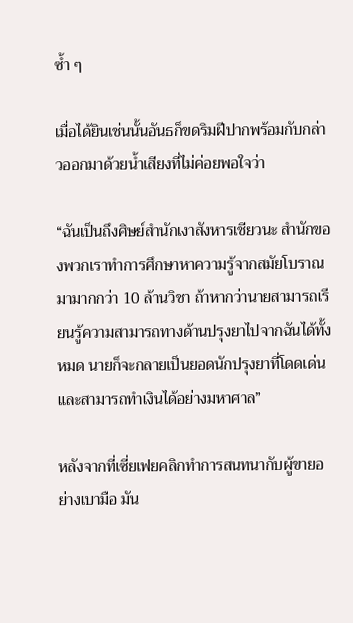ซ้ำ ๆ

เมื่อได้ยินเช่นนั้นอันธก็ขดริมฝีปากพร้อมกับกล่าวออกมาด้วยน้ำเสียงที่ไม่ค่อยพอใจว่า

“ฉันเป็นถึงศิษย์สำนักเงาสังหารเชียวนะ สำนักของพวกเราทำการศึกษาหาความรู้จากสมัยโบราณมามากกว่า 10 ล้านวิชา ถ้าหากว่านายสามารถเรียนรู้ความสามารถทางด้านปรุงยาไปจากฉันได้ทั้งหมด นายก็จะกลายเป็นยอดนักปรุงยาที่โดดเด่นและสามารถทำเงินได้อย่างมหาศาล”

หลังจากที่เซี่ยเฟยคลิกทำการสนทนากับผู้ขายอย่างเบามือ มัน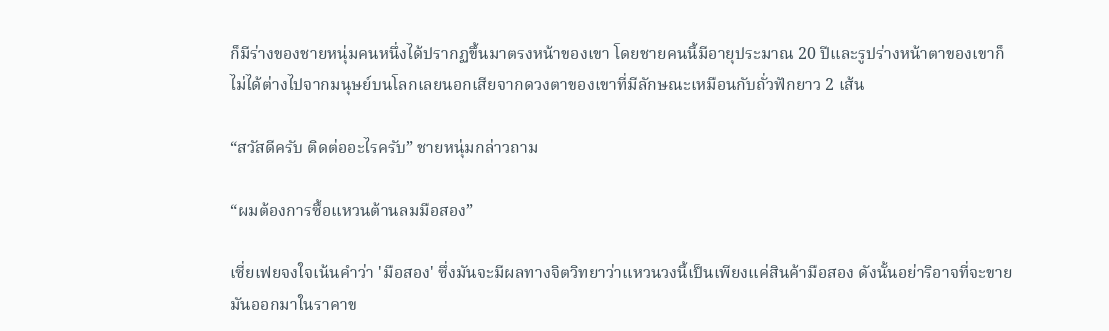ก็มีร่างของชายหนุ่มคนหนึ่งได้ปรากฏขึ้นมาตรงหน้าของเขา โดยชายคนนี้มีอายุประมาณ 20 ปีและรูปร่างหน้าตาของเขาก็ไม่ได้ต่างไปจากมนุษย์บนโลกเลยนอกเสียจากดวงตาของเขาที่มีลักษณะเหมือนกับถั่วฟักยาว 2 เส้น

“สวัสดีครับ ติดต่ออะไรครับ” ชายหนุ่มกล่าวถาม

“ผมต้องการซื้อแหวนต้านลมมือสอง”

เซี่ยเฟยจงใจเน้นคำว่า 'มือสอง' ซึ่งมันจะมีผลทางจิตวิทยาว่าแหวนวงนี้เป็นเพียงแค่สินค้ามือสอง ดังนั้นอย่าริอาจที่จะขายมันออกมาในราคาข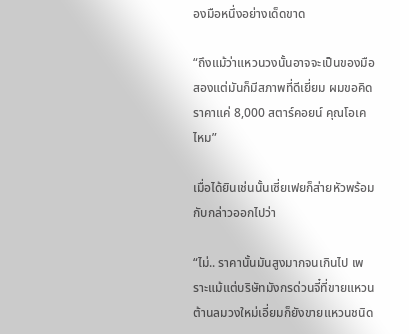องมือหนึ่งอย่างเด็ดขาด

“ถึงแม้ว่าแหวนวงนั้นอาจจะเป็นของมือสองแต่มันก็มีสภาพที่ดีเยี่ยม ผมขอคิดราคาแค่ 8,000 สตาร์คอยน์ คุณโอเคไหม”

เมื่อได้ยินเช่นนั้นเซี่ยเฟยก็ส่ายหัวพร้อมกับกล่าวออกไปว่า

“ไม่.. ราคานั้นมันสูงมากจนเกินไป เพราะแม้แต่บริษัทมังกรด่วนจี๋ที่ขายแหวนต้านลมวงใหม่เอี่ยมก็ยังขายแหวนชนิด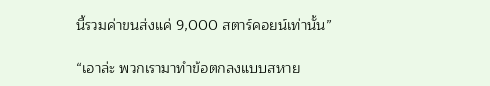นี้รวมค่าขนส่งแค่ 9,000 สตาร์คอยน์เท่านั้น”

“เอาล่ะ พวกเรามาทำข้อตกลงแบบสหาย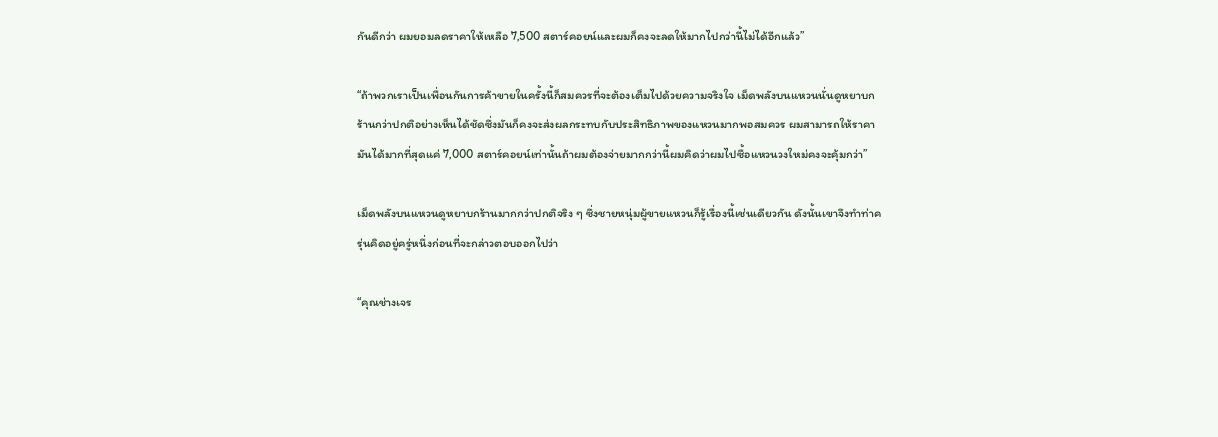กันดีกว่า ผมยอมลดราคาให้เหลือ 7,500 สตาร์คอยน์และผมก็คงจะลดให้มากไปกว่านี้ไม่ได้อีกแล้ว”

“ถ้าพวกเราเป็นเพื่อนกันการค้าขายในครั้งนี้ก็สมควรที่จะต้องเต็มไปด้วยความจริงใจ เม็ดพลังบนแหวนนั่นดูหยาบกร้านกว่าปกติอย่างเห็นได้ชัดซึ่งมันก็คงจะส่งผลกระทบกับประสิทธิภาพของแหวนมากพอสมควร ผมสามารถให้ราคามันได้มากที่สุดแค่ 7,000 สตาร์คอยน์เท่านั้นถ้าผมต้องจ่ายมากกว่านี้ผมคิดว่าผมไปซื้อแหวนวงใหม่คงจะคุ้มกว่า”

เม็ดพลังบนแหวนดูหยาบกร้านมากกว่าปกติจริง ๆ ซึ่งชายหนุ่มผู้ขายแหวนก็รู้เรื่องนี้เช่นเดียวกัน ดังนั้นเขาจึงทำท่าครุ่นคิดอยู่ครู่หนึ่งก่อนที่จะกล่าวตอบออกไปว่า

“คุณช่างเจร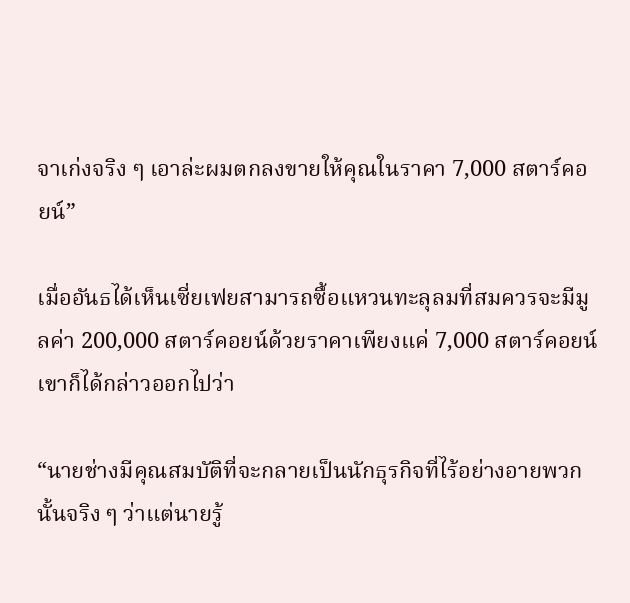จาเก่งจริง ๆ เอาล่ะผมตกลงขายให้คุณในราคา 7,000 สตาร์คอยน์”

เมื่ออันธได้เห็นเซี่ยเฟยสามารถซื้อแหวนทะลุลมที่สมควรจะมีมูลค่า 200,000 สตาร์คอยน์ด้วยราคาเพียงแค่ 7,000 สตาร์คอยน์ เขาก็ได้กล่าวออกไปว่า

“นายช่างมีคุณสมบัติที่จะกลายเป็นนักธุรกิจที่ไร้อย่างอายพวกนั้นจริง ๆ ว่าแต่นายรู้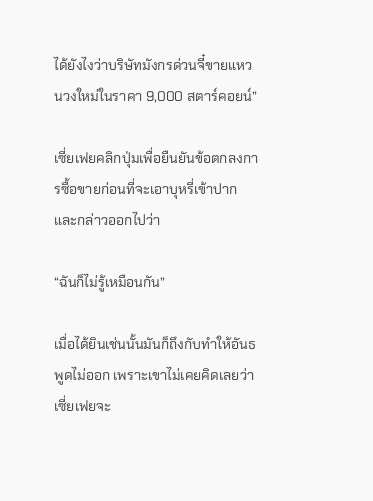ได้ยังไงว่าบริษัทมังกรด่วนจี๋ขายแหวนวงใหม่ในราคา 9,000 สตาร์คอยน์”

เซี่ยเฟยคลิกปุ่มเพื่อยืนยันข้อตกลงการซื้อขายก่อนที่จะเอาบุหรี่เข้าปากและกล่าวออกไปว่า

“ฉันก็ไม่รู้เหมือนกัน”

เมื่อได้ยินเช่นนั้นมันก็ถึงกับทำให้อันธพูดไม่ออก เพราะเขาไม่เคยคิดเลยว่าเซี่ยเฟยจะ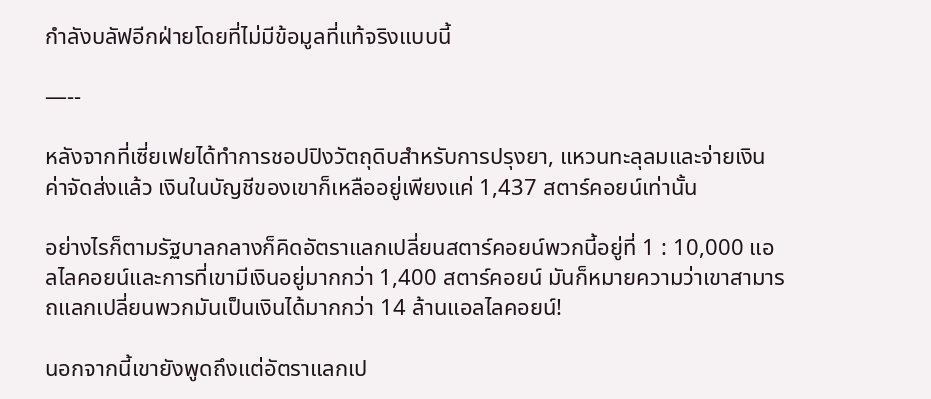กำลังบลัฟอีกฝ่ายโดยที่ไม่มีข้อมูลที่แท้จริงแบบนี้

—--

หลังจากที่เซี่ยเฟยได้ทำการชอปปิงวัตถุดิบสำหรับการปรุงยา, แหวนทะลุลมและจ่ายเงินค่าจัดส่งแล้ว เงินในบัญชีของเขาก็เหลืออยู่เพียงแค่ 1,437 สตาร์คอยน์เท่านั้น

อย่างไรก็ตามรัฐบาลกลางก็คิดอัตราแลกเปลี่ยนสตาร์คอยน์พวกนี้อยู่ที่ 1 : 10,000 แอลไลคอยน์และการที่เขามีเงินอยู่มากกว่า 1,400 สตาร์คอยน์ มันก็หมายความว่าเขาสามารถแลกเปลี่ยนพวกมันเป็นเงินได้มากกว่า 14 ล้านแอลไลคอยน์!

นอกจากนี้เขายังพูดถึงแต่อัตราแลกเป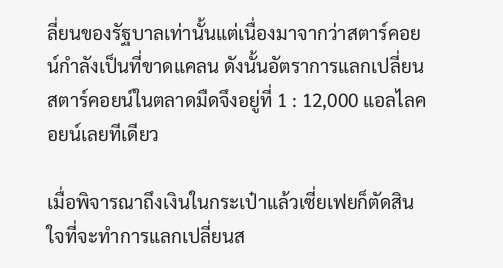ลี่ยนของรัฐบาลเท่านั้นแต่เนื่องมาจากว่าสตาร์คอยน์กำลังเป็นที่ขาดแคลน ดังนั้นอัตราการแลกเปลี่ยนสตาร์คอยน์ในตลาดมืดจึงอยู่ที่ 1 : 12,000 แอลไลคอยน์เลยทีเดียว

เมื่อพิจารณาถึงเงินในกระเป๋าแล้วเซี่ยเฟยก็ตัดสินใจที่จะทำการแลกเปลี่ยนส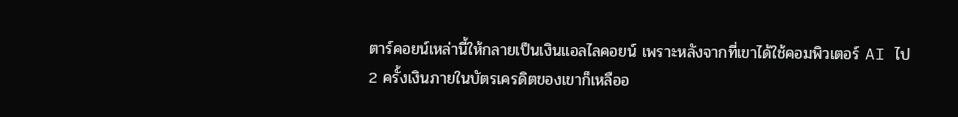ตาร์คอยน์เหล่านี้ให้กลายเป็นเงินแอลไลคอยน์ เพราะหลังจากที่เขาได้ใช้คอมพิวเตอร์ AI ไป 2 ครั้งเงินภายในบัตรเครดิตของเขาก็เหลืออ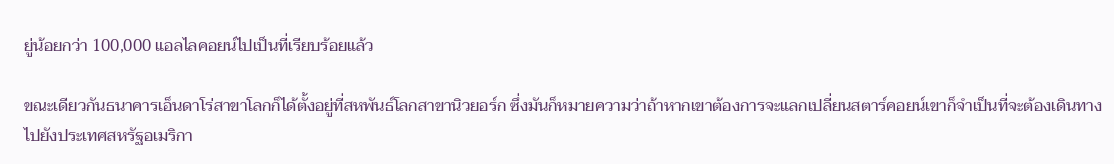ยู่น้อยกว่า 100,000 แอลไลคอยน์ไปเป็นที่เรียบร้อยแล้ว

ขณะเดียวกันธนาคารเอ็นดาโร่สาขาโลกก็ได้ตั้งอยู่ที่สหพันธ์โลกสาขานิวยอร์ก ซึ่งมันก็หมายความว่าถ้าหากเขาต้องการจะแลกเปลี่ยนสตาร์คอยน์เขาก็จำเป็นที่จะต้องเดินทางไปยังประเทศสหรัฐอเมริกา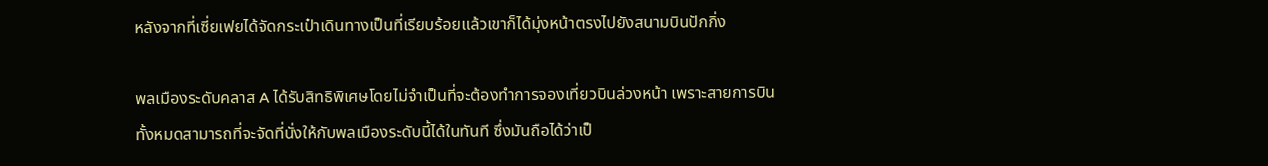หลังจากที่เซี่ยเฟยได้จัดกระเป๋าเดินทางเป็นที่เรียบร้อยแล้วเขาก็ได้มุ่งหน้าตรงไปยังสนามบินปักกิ่ง

พลเมืองระดับคลาส A ได้รับสิทธิพิเศษโดยไม่จำเป็นที่จะต้องทำการจองเที่ยวบินล่วงหน้า เพราะสายการบินทั้งหมดสามารถที่จะจัดที่นั่งให้กับพลเมืองระดับนี้ได้ในทันที ซึ่งมันถือได้ว่าเป็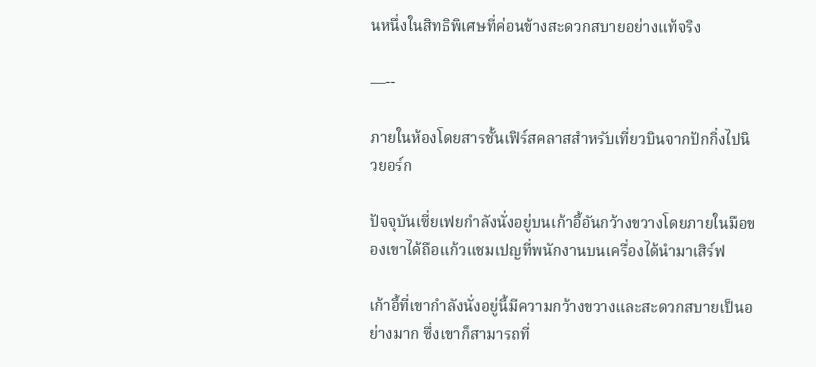นหนึ่งในสิทธิพิเศษที่ค่อนข้างสะดวกสบายอย่างแท้จริง

—--

ภายในห้องโดยสารชั้นเฟิร์สคลาสสำหรับเที่ยวบินจากปักกิ่งไปนิวยอร์ก

ปัจจุบันเซี่ยเฟยกำลังนั่งอยู่บนเก้าอี้อันกว้างขวางโดยภายในมือของเขาได้ถือแก้วแชมเปญที่พนักงานบนเครื่องได้นำมาเสิร์ฟ

เก้าอี้ที่เขากำลังนั่งอยู่นี้มีความกว้างขวางและสะดวกสบายเป็นอย่างมาก ซึ่งเขาก็สามารถที่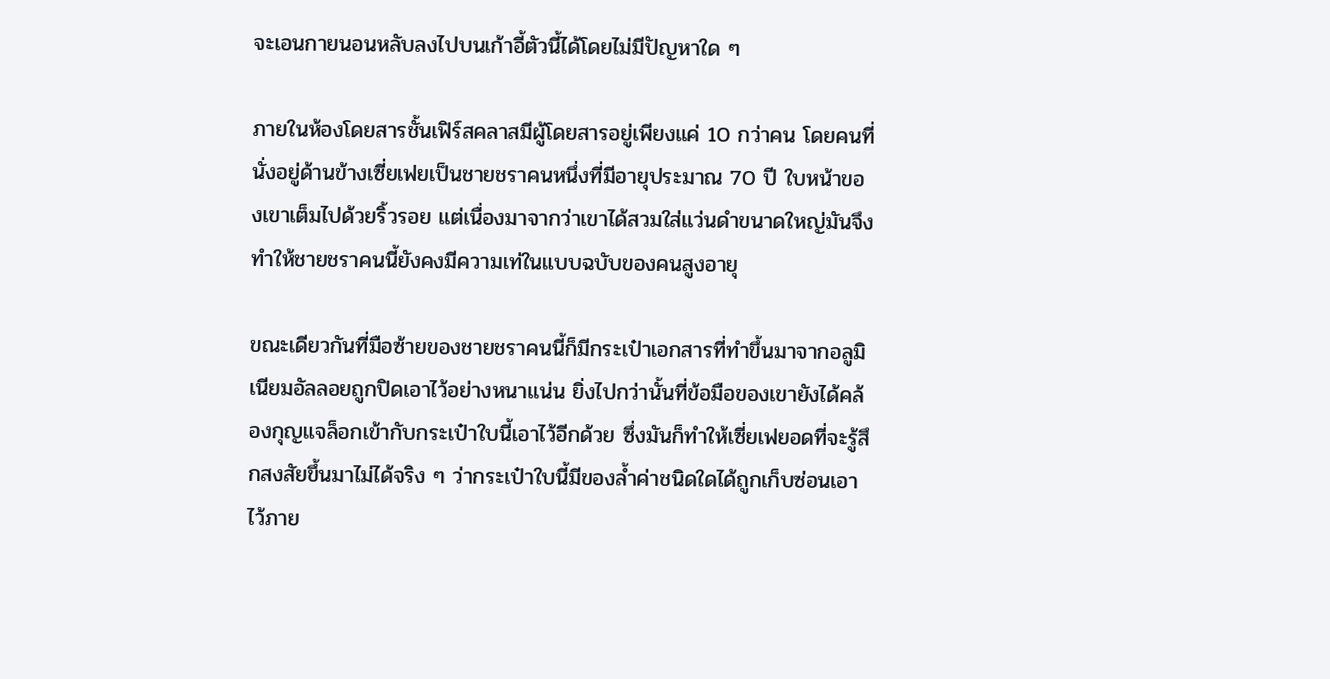จะเอนกายนอนหลับลงไปบนเก้าอี้ตัวนี้ได้โดยไม่มีปัญหาใด ๆ

ภายในห้องโดยสารชั้นเฟิร์สคลาสมีผู้โดยสารอยู่เพียงแค่ 10 กว่าคน โดยคนที่นั่งอยู่ด้านข้างเซี่ยเฟยเป็นชายชราคนหนึ่งที่มีอายุประมาณ 70 ปี ใบหน้าของเขาเต็มไปด้วยริ้วรอย แต่เนื่องมาจากว่าเขาได้สวมใส่แว่นดำขนาดใหญ่มันจึงทำให้ชายชราคนนี้ยังคงมีความเท่ในแบบฉบับของคนสูงอายุ

ขณะเดียวกันที่มือซ้ายของชายชราคนนี้ก็มีกระเป๋าเอกสารที่ทำขึ้นมาจากอลูมิเนียมอัลลอยถูกปิดเอาไว้อย่างหนาแน่น ยิ่งไปกว่านั้นที่ข้อมือของเขายังได้คล้องกุญแจล็อกเข้ากับกระเป๋าใบนี้เอาไว้อีกด้วย ซึ่งมันก็ทำให้เซี่ยเฟยอดที่จะรู้สึกสงสัยขึ้นมาไม่ได้จริง ๆ ว่ากระเป๋าใบนี้มีของล้ำค่าชนิดใดได้ถูกเก็บซ่อนเอาไว้ภาย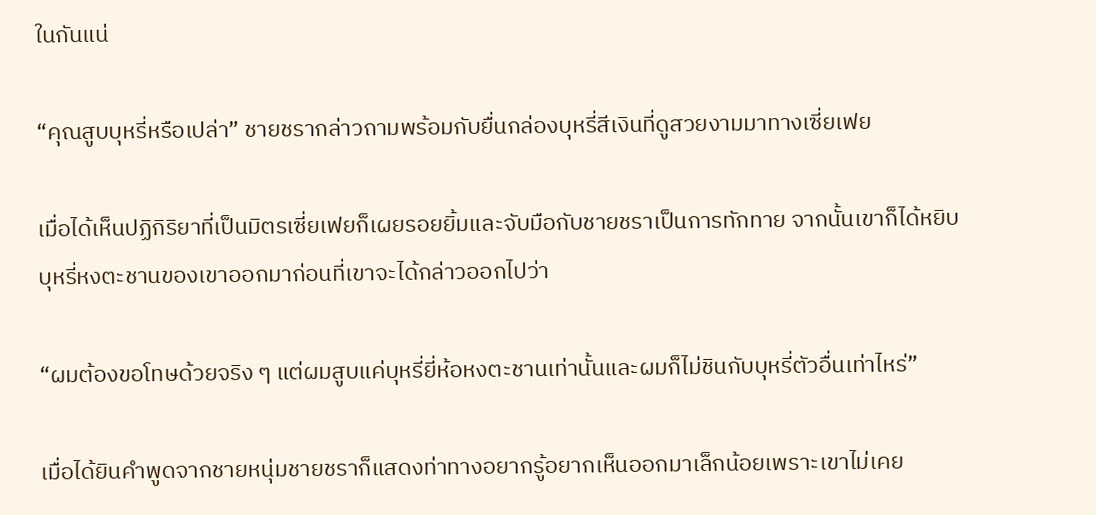ในกันแน่

“คุณสูบบุหรี่หรือเปล่า” ชายชรากล่าวถามพร้อมกับยื่นกล่องบุหรี่สีเงินที่ดูสวยงามมาทางเซี่ยเฟย

เมื่อได้เห็นปฏิกิริยาที่เป็นมิตรเซี่ยเฟยก็เผยรอยยิ้มและจับมือกับชายชราเป็นการทักทาย จากนั้นเขาก็ได้หยิบบุหรี่หงตะชานของเขาออกมาก่อนที่เขาจะได้กล่าวออกไปว่า

“ผมต้องขอโทษด้วยจริง ๆ แต่ผมสูบแค่บุหรี่ยี่ห้อหงตะชานเท่านั้นและผมก็ไม่ชินกับบุหรี่ตัวอื่นเท่าไหร่”

เมื่อได้ยินคำพูดจากชายหนุ่มชายชราก็แสดงท่าทางอยากรู้อยากเห็นออกมาเล็กน้อยเพราะเขาไม่เคย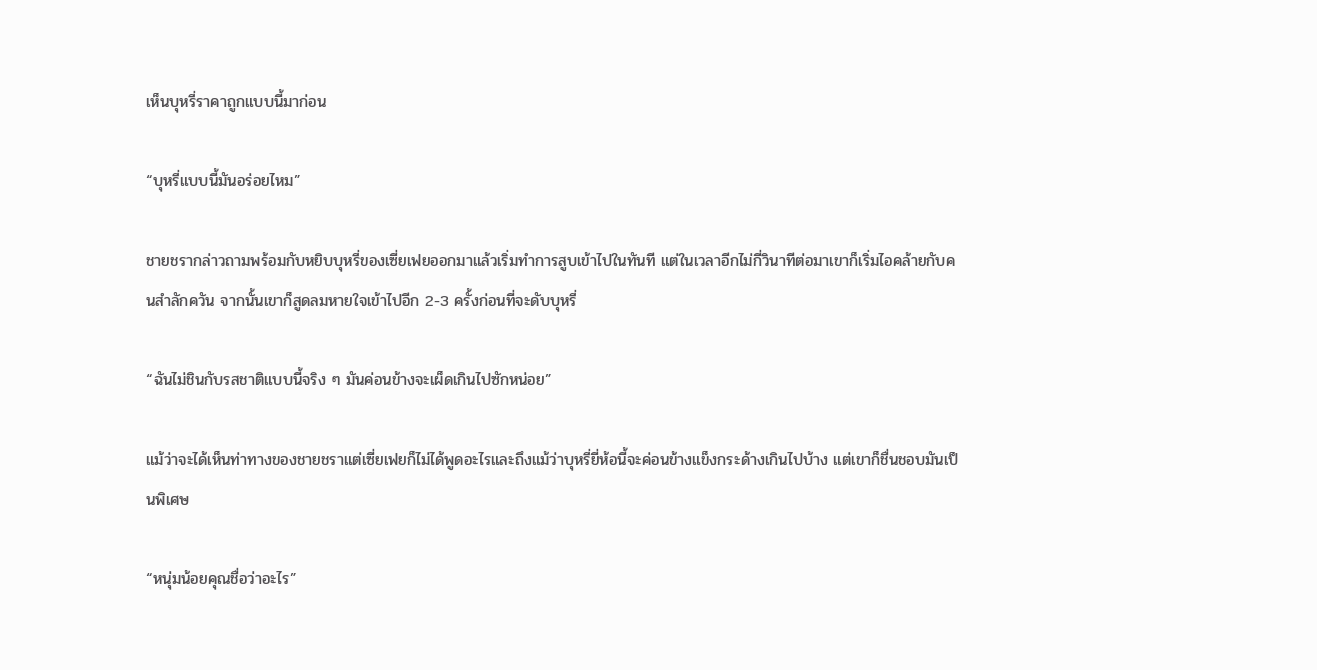เห็นบุหรี่ราคาถูกแบบนี้มาก่อน

“บุหรี่แบบนี้มันอร่อยไหม”

ชายชรากล่าวถามพร้อมกับหยิบบุหรี่ของเซี่ยเฟยออกมาแล้วเริ่มทำการสูบเข้าไปในทันที แต่ในเวลาอีกไม่กี่วินาทีต่อมาเขาก็เริ่มไอคล้ายกับคนสำลักควัน จากนั้นเขาก็สูดลมหายใจเข้าไปอีก 2-3 ครั้งก่อนที่จะดับบุหรี่

“ฉันไม่ชินกับรสชาติแบบนี้จริง ๆ มันค่อนข้างจะเผ็ดเกินไปซักหน่อย”

แม้ว่าจะได้เห็นท่าทางของชายชราแต่เซี่ยเฟยก็ไม่ได้พูดอะไรและถึงแม้ว่าบุหรี่ยี่ห้อนี้จะค่อนข้างแข็งกระด้างเกินไปบ้าง แต่เขาก็ชื่นชอบมันเป็นพิเศษ

“หนุ่มน้อยคุณชื่อว่าอะไร”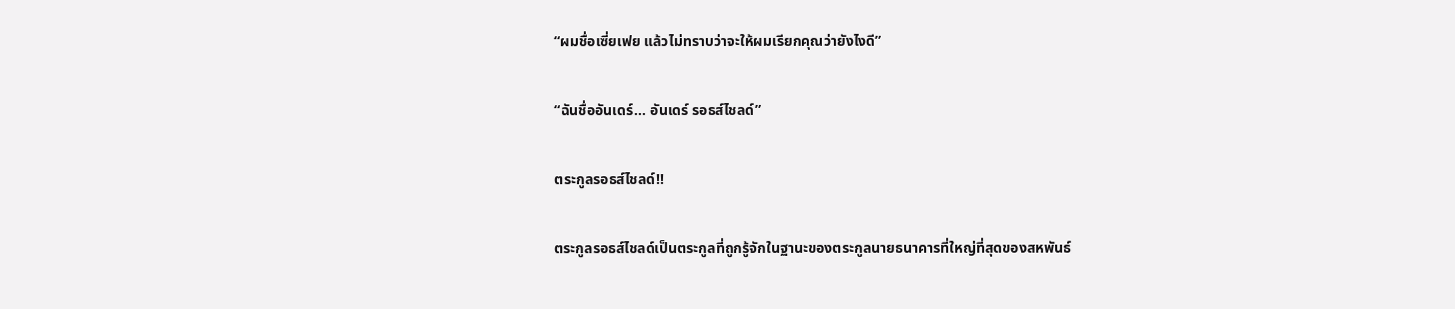“ผมชื่อเซี่ยเฟย แล้วไม่ทราบว่าจะให้ผมเรียกคุณว่ายังไงดี”

“ฉันชื่ออันเดร์... อันเดร์ รอธส์ไชลด์”

ตระกูลรอธส์ไชลด์!!

ตระกูลรอธส์ไชลด์เป็นตระกูลที่ถูกรู้จักในฐานะของตระกูลนายธนาคารที่ใหญ่ที่สุดของสหพันธ์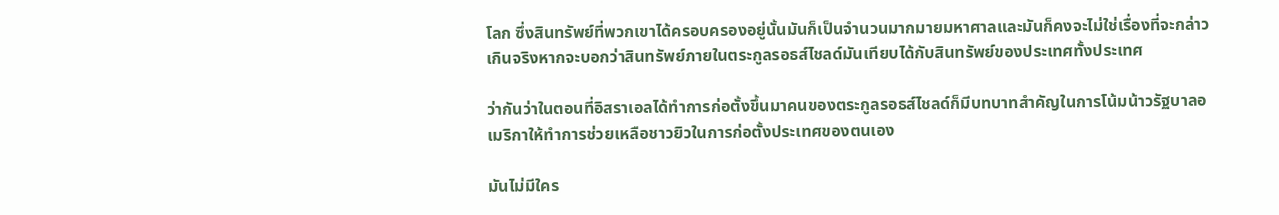โลก ซึ่งสินทรัพย์ที่พวกเขาได้ครอบครองอยู่นั้นมันก็เป็นจำนวนมากมายมหาศาลและมันก็คงจะไม่ใช่เรื่องที่จะกล่าวเกินจริงหากจะบอกว่าสินทรัพย์ภายในตระกูลรอธส์ไชลด์มันเทียบได้กับสินทรัพย์ของประเทศทั้งประเทศ

ว่ากันว่าในตอนที่อิสราเอลได้ทำการก่อตั้งขึ้นมาคนของตระกูลรอธส์ไชลด์ก็มีบทบาทสำคัญในการโน้มน้าวรัฐบาลอเมริกาให้ทำการช่วยเหลือชาวยิวในการก่อตั้งประเทศของตนเอง

มันไม่มีใคร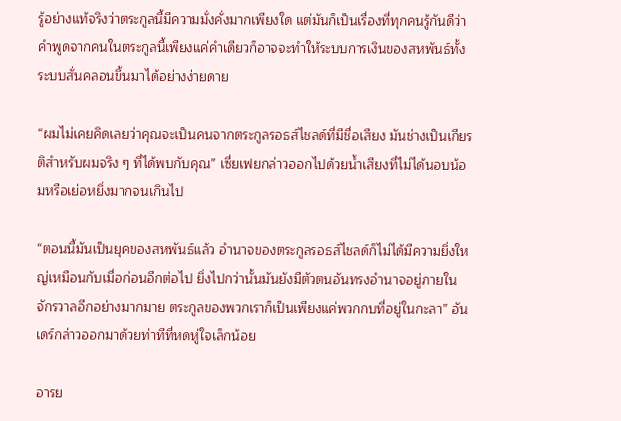รู้อย่างแท้จริงว่าตระกูลนี้มีความมั่งคั่งมากเพียงใด แต่มันก็เป็นเรื่องที่ทุกคนรู้กันดีว่าคำพูดจากคนในตระกูลนี้เพียงแค่คำเดียวก็อาจจะทำให้ระบบการเงินของสหพันธ์ทั้งระบบสั่นคลอนขึ้นมาได้อย่างง่ายดาย

“ผมไม่เคยคิดเลยว่าคุณจะเป็นคนจากตระกูลรอธส์ไชลด์ที่มีชื่อเสียง มันช่างเป็นเกียรติสำหรับผมจริง ๆ ที่ได้พบกับคุณ” เซี่ยเฟยกล่าวออกไปด้วยน้ำเสียงที่ไม่ได้นอบน้อมหรือเย่อหยิ่งมากจนเกินไป

“ตอนนี้มันเป็นยุคของสหพันธ์แล้ว อำนาจของตระกูลรอธส์ไชลด์ก็ไม่ได้มีความยิ่งใหญ่เหมือนกับเมื่อก่อนอีกต่อไป ยิ่งไปกว่านั้นมันยังมีตัวตนอันทรงอำนาจอยู่ภายในจักรวาลอีกอย่างมากมาย ตระกูลของพวกเราก็เป็นเพียงแค่พวกกบที่อยู่ในกะลา” อันเดร์กล่าวออกมาด้วยท่าทีที่หดหู่ใจเล็กน้อย

อารย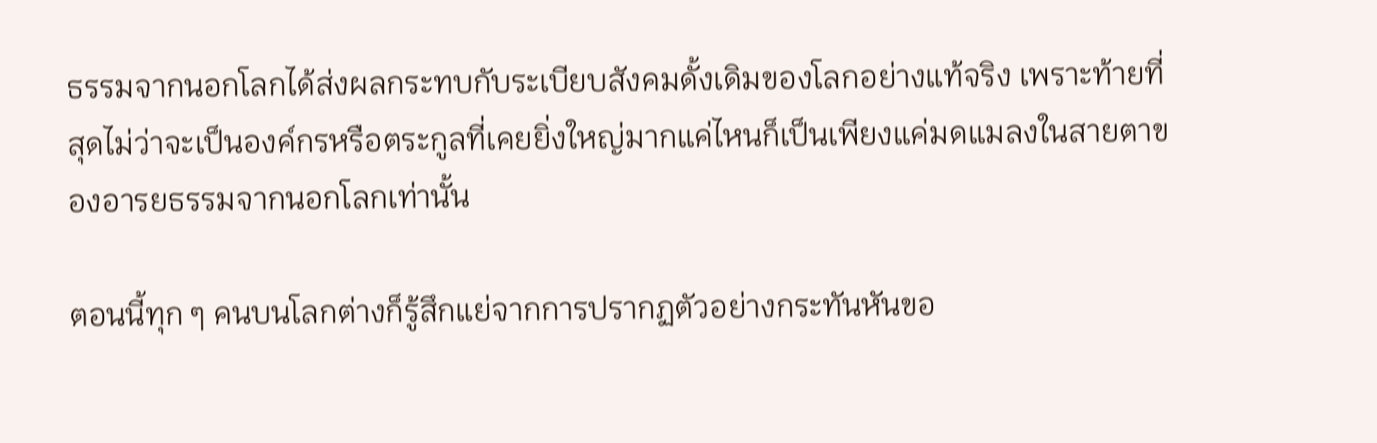ธรรมจากนอกโลกได้ส่งผลกระทบกับระเบียบสังคมดั้งเดิมของโลกอย่างแท้จริง เพราะท้ายที่สุดไม่ว่าจะเป็นองค์กรหรือตระกูลที่เคยยิ่งใหญ่มากแค่ไหนก็เป็นเพียงแค่มดแมลงในสายตาของอารยธรรมจากนอกโลกเท่านั้น

ตอนนี้ทุก ๆ คนบนโลกต่างก็รู้สึกแย่จากการปรากฏตัวอย่างกระทันหันขอ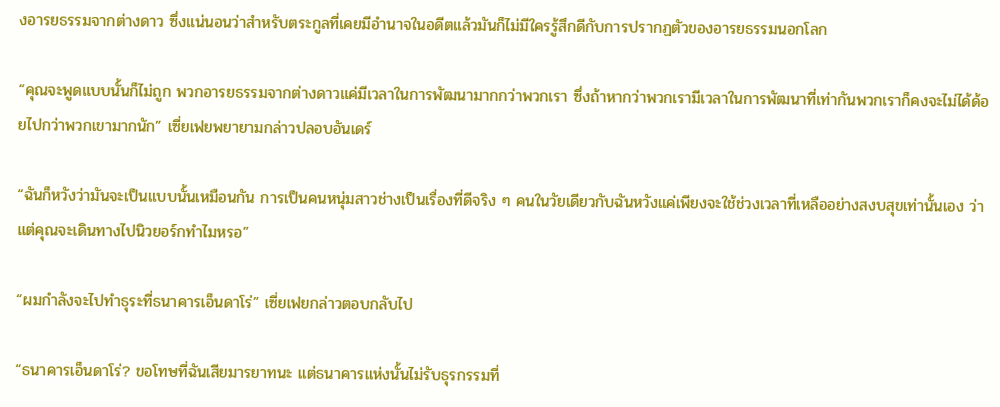งอารยธรรมจากต่างดาว ซึ่งแน่นอนว่าสำหรับตระกูลที่เคยมีอำนาจในอดีตแล้วมันก็ไม่มีใครรู้สึกดีกับการปรากฏตัวของอารยธรรมนอกโลก

“คุณจะพูดแบบนั้นก็ไม่ถูก พวกอารยธรรมจากต่างดาวแค่มีเวลาในการพัฒนามากกว่าพวกเรา ซึ่งถ้าหากว่าพวกเรามีเวลาในการพัฒนาที่เท่ากันพวกเราก็คงจะไม่ได้ด้อยไปกว่าพวกเขามากนัก” เซี่ยเฟยพยายามกล่าวปลอบอันเดร์

“ฉันก็หวังว่ามันจะเป็นแบบนั้นเหมือนกัน การเป็นคนหนุ่มสาวช่างเป็นเรื่องที่ดีจริง ๆ คนในวัยเดียวกับฉันหวังแค่เพียงจะใช้ช่วงเวลาที่เหลืออย่างสงบสุขเท่านั้นเอง ว่าแต่คุณจะเดินทางไปนิวยอร์กทำไมหรอ”

“ผมกำลังจะไปทำธุระที่ธนาคารเอ็นดาโร่” เซี่ยเฟยกล่าวตอบกลับไป

“ธนาคารเอ็นดาโร่? ขอโทษที่ฉันเสียมารยาทนะ แต่ธนาคารแห่งนั้นไม่รับธุรกรรมที่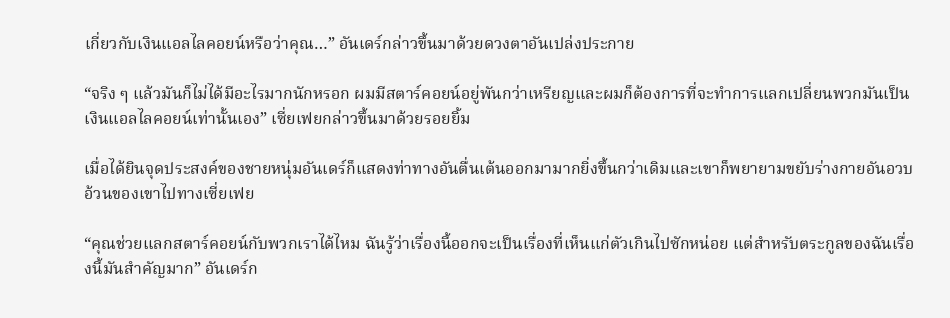เกี่ยวกับเงินแอลไลคอยน์หรือว่าคุณ…” อันเดร์กล่าวขึ้นมาด้วยดวงตาอันเปล่งประกาย

“จริง ๆ แล้วมันก็ไม่ได้มีอะไรมากนักหรอก ผมมีสตาร์คอยน์อยู่พันกว่าเหรียญและผมก็ต้องการที่จะทำการแลกเปลี่ยนพวกมันเป็นเงินแอลไลคอยน์เท่านั้นเอง” เซี่ยเฟยกล่าวขึ้นมาด้วยรอยยิ้ม

เมื่อได้ยินจุดประสงค์ของชายหนุ่มอันเดร์ก็แสดงท่าทางอันตื่นเต้นออกมามากยิ่งขึ้นกว่าเดิมและเขาก็พยายามขยับร่างกายอันอวบอ้วนของเขาไปทางเซี่ยเฟย

“คุณช่วยแลกสตาร์คอยน์กับพวกเราได้ไหม ฉันรู้ว่าเรื่องนี้ออกจะเป็นเรื่องที่เห็นแก่ตัวเกินไปซักหน่อย แต่สำหรับตระกูลของฉันเรื่องนี้มันสำคัญมาก” อันเดร์ก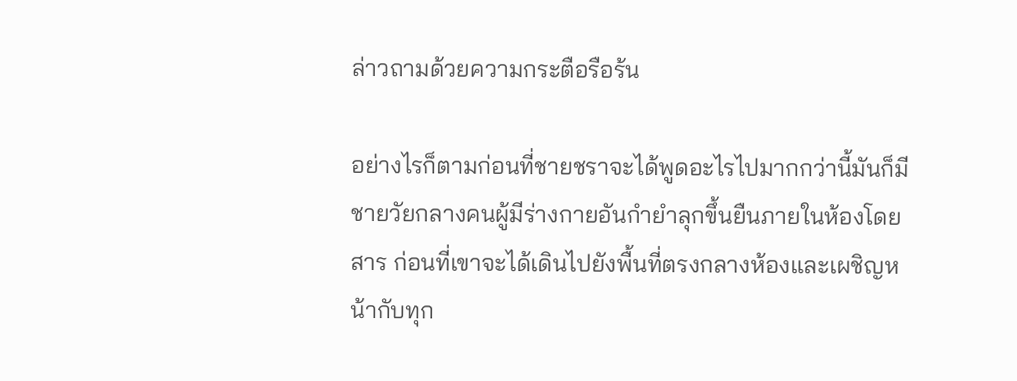ล่าวถามด้วยความกระตือรือร้น

อย่างไรก็ตามก่อนที่ชายชราจะได้พูดอะไรไปมากกว่านี้มันก็มีชายวัยกลางคนผู้มีร่างกายอันกำยำลุกขึ้นยืนภายในห้องโดยสาร ก่อนที่เขาจะได้เดินไปยังพื้นที่ตรงกลางห้องและเผชิญหน้ากับทุก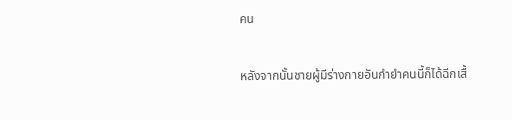คน

หลังจากนั้นชายผู้มีร่างกายอันกำยำคนนี้ก็ได้ฉีกเสื้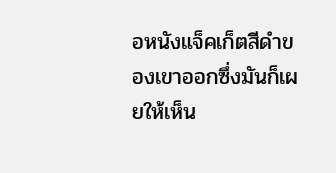อหนังแจ็คเก็ตสีดำของเขาออกซึ่งมันก็เผยให้เห็น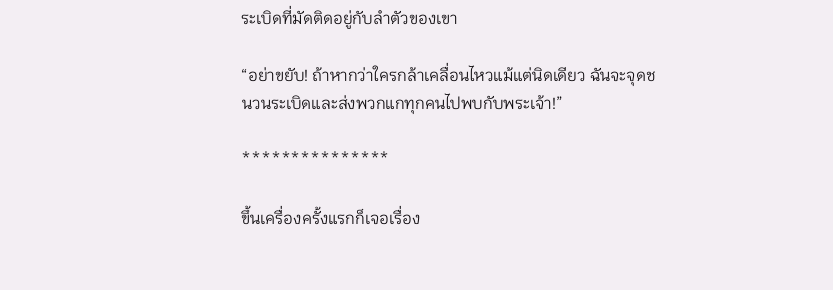ระเบิดที่มัดติดอยู่กับลำตัวของเขา

“อย่าขยับ! ถ้าหากว่าใครกล้าเคลื่อนไหวแม้แต่นิดเดียว ฉันจะจุดชนวนระเบิดและส่งพวกแกทุกคนไปพบกับพระเจ้า!”

***************

ขึ้นเครื่องครั้งแรกก็เจอเรื่อง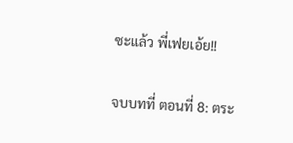ซะแล้ว พี่เฟยเอ้ย!!

จบบทที่ ตอนที่ 8: ตระ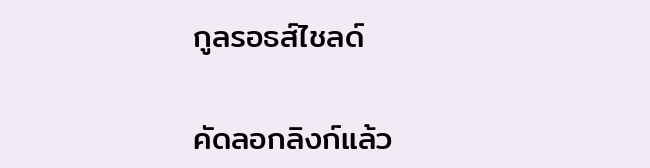กูลรอธส์ไชลด์

คัดลอกลิงก์แล้ว